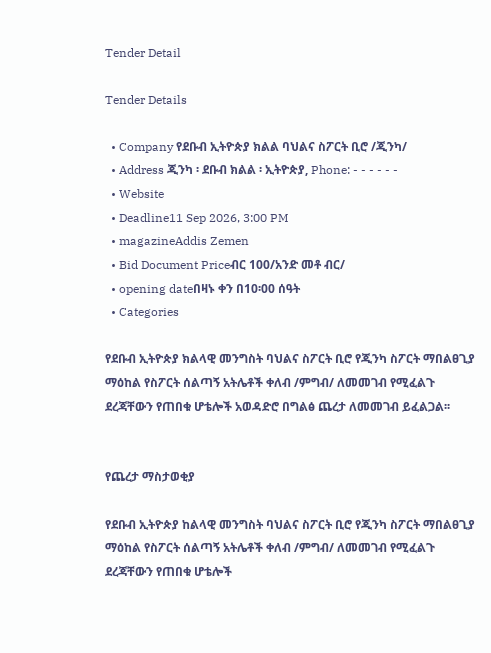Tender Detail

Tender Details

  • Company የደቡብ ኢትዮጵያ ክልል ባህልና ስፖርት ቢሮ /ጂንካ/
  • Address ጂንካ ፡ ደቡብ ክልል ፡ ኢትዮጵያ, Phone: - - - - - -
  • Website
  • Deadline11 Sep 2026, 3:00 PM
  • magazineAddis Zemen
  • Bid Document Priceብር 100/አንድ መቶ ብር/
  • opening dateበዛኑ ቀን በ10፡00 ሰዓት
  • Categories

የደቡብ ኢትዮጵያ ክልላዊ መንግስት ባህልና ስፖርት ቢሮ የጂንካ ስፖርት ማበልፀጊያ ማዕከል የስፖርት ሰልጣኝ አትሌቶች ቀለብ /ምግብ/ ለመመገብ የሚፈልጉ ደረጃቸውን የጠበቁ ሆቴሎች አወዳድሮ በግልፅ ጨረታ ለመመገብ ይፈልጋል፡፡


የጨረታ ማስታወቂያ

የደቡብ ኢትዮጵያ ከልላዊ መንግስት ባህልና ስፖርት ቢሮ የጂንካ ስፖርት ማበልፀጊያ ማዕከል የስፖርት ሰልጣኝ አትሌቶች ቀለብ /ምግብ/ ለመመገብ የሚፈልጉ ደረጃቸውን የጠበቁ ሆቴሎች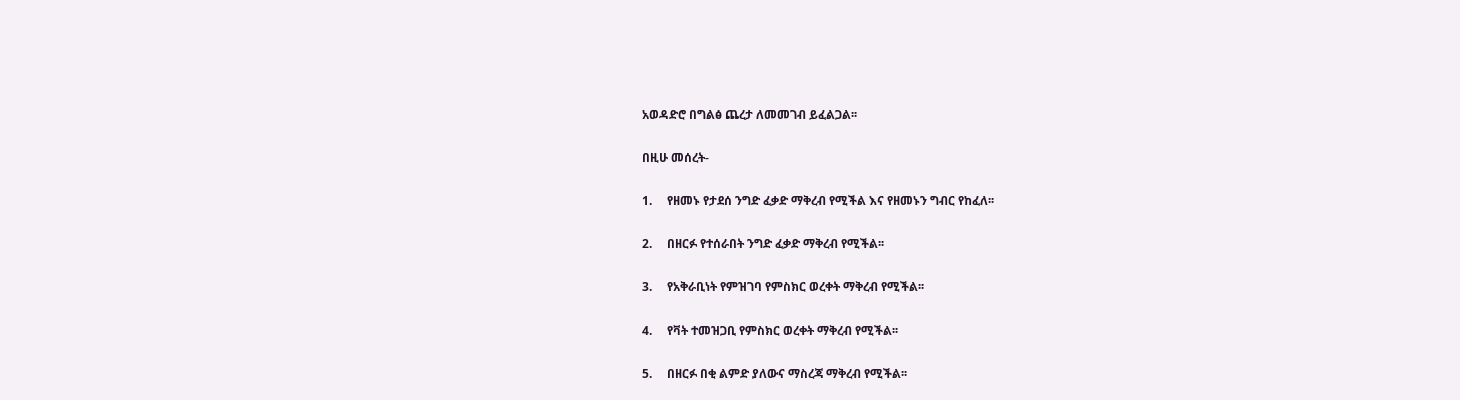አወዳድሮ በግልፅ ጨረታ ለመመገብ ይፈልጋል፡፡

በዚሁ መሰረት-

1.     የዘመኑ የታደሰ ንግድ ፈቃድ ማቅረብ የሚችል እና የዘመኑን ግብር የከፈለ፡፡

2.     በዘርፉ የተሰራበት ንግድ ፈቃድ ማቅረብ የሚችል፡፡

3.     የአቅራቢነት የምዝገባ የምስክር ወረቀት ማቅረብ የሚችል፡፡

4.     የቫት ተመዝጋቢ የምስክር ወረቀት ማቅረብ የሚችል፡፡

5.     በዘርፉ በቂ ልምድ ያለውና ማስረጃ ማቅረብ የሚችል፡፡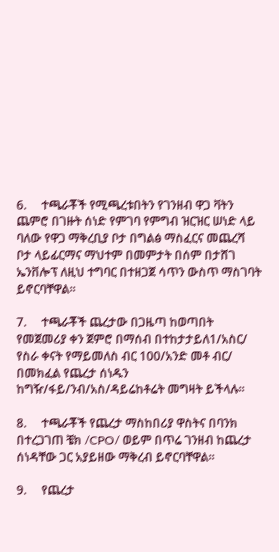6.     ተጫራቾች የሚጫረቱበትን የገንዘብ ዋጋ ቫትን ጨምሮ በገዙት ሰነድ የምገባ የምግብ ዝርዝር ሠነድ ላይ ባለው የዋጋ ማቅረቢያ ቦታ በግልፅ ማስፈርና መጨረሻ ቦታ ላይፊርማና ማህተም በመምታት በሰም በታሸገ ኤንቨሎፕ ለዚህ ተግባር በተዘጋጀ ሳጥን ውስጥ ማስገባት ይኖርባቸዋል፡፡

7.     ተጫራቾች ጨረታው በጋዜጣ ከወጣበት የመጀመሪያ ቀን ጀምሮ በማሰብ በተከታታይለ1/አስር/ የስራ ቀናት የማይመለስ ብር 100/አንድ መቶ ብር/ በመክፈል የጨረታ ሰነዱን ከግዥ/ፋይ/ንብ/አስ/ዳይሬከቶሬት መግዛት ይችላሉ፡፡

8.     ተጫራቾች የጨረታ ማስከበሪያ ዋስትና በባንክ በተረጋገጠ ቼክ /CPO/ ወይም በጥሬ ገንዘብ ከጨረታ ሰነዳቸው ጋር አያይዘው ማቅረብ ይኖርባቸዋል፡፡

9.     የጨረታ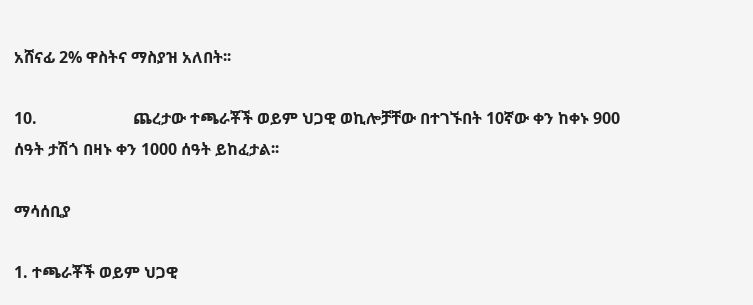አሸናፊ 2% ዋስትና ማስያዝ አለበት፡፡

10.                        ጨረታው ተጫራቾች ወይም ህጋዊ ወኪሎቻቸው በተገኙበት 10ኛው ቀን ከቀኑ 900 ሰዓት ታሽጎ በዛኑ ቀን 1000 ሰዓት ይከፈታል፡፡

ማሳሰቢያ

1. ተጫራቾች ወይም ህጋዊ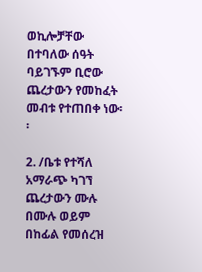ወኪሎቻቸው በተባለው ሰዓት ባይገኙም ቢሮው ጨረታውን የመከፈት መብቱ የተጠበቀ ነው፡፡

2. /ቤቱ የተሻለ አማራጭ ካገኘ ጨረታውን ሙሉ በሙሉ ወይም በከፊል የመሰረዝ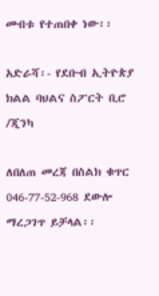መብቱ የተጠበቀ ነው፡፡

አድራሻ፡- የደቡብ ኢትዮጵያ ክልል ባህልና ስፖርት ቢሮ /ጂንካ

ለበለጠ መረጃ በስልክ ቁጥር 046-77-52-968 ደውሎ ማረጋገጥ ይቻላል፡፡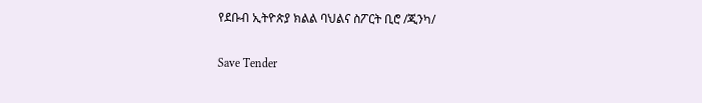የደቡብ ኢትዮጵያ ክልል ባህልና ስፖርት ቢሮ /ጂንካ/

Save Tender